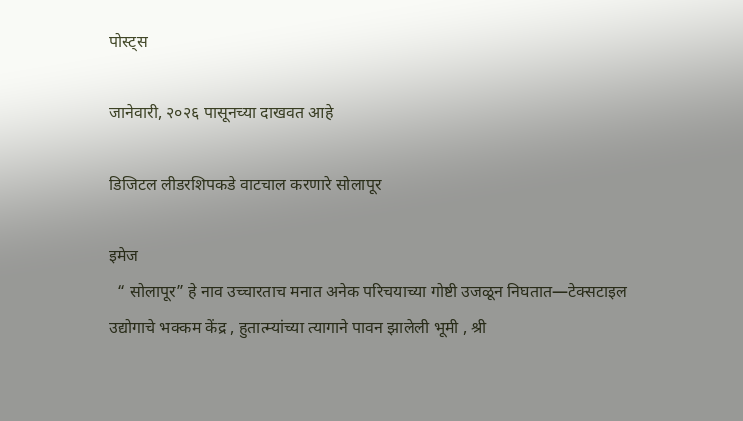पोस्ट्स

जानेवारी, २०२६ पासूनच्या दाखवत आहे

डिजिटल लीडरशिपकडे वाटचाल करणारे सोलापूर

इमेज
  “ सोलापूर” हे नाव उच्चारताच मनात अनेक परिचयाच्या गोष्टी उजळून निघतात—टेक्सटाइल उद्योगाचे भक्कम केंद्र , हुतात्म्यांच्या त्यागाने पावन झालेली भूमी , श्री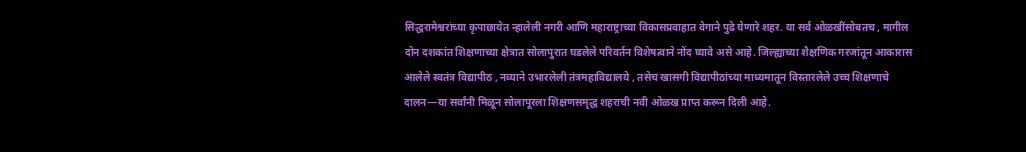सिद्धरामेश्वरांच्या कृपाछायेत न्हालेली नगरी आणि महाराष्ट्राच्या विकासप्रवाहात वेगाने पुढे येणारे शहर. या सर्व ओळखींसोबतच , मागील दोन दशकांत शिक्षणाच्या क्षेत्रात सोलापुरात घडलेले परिवर्तन विशेषत्वाने नोंद घ्यावे असे आहे. जिल्ह्याच्या शैक्षणिक गरजांतून आकारास आलेले स्वतंत्र विद्यापीठ , नव्याने उभारलेली तंत्रमहाविद्यालये , तसेच खासगी विद्यापीठांच्या माध्यमातून विस्तारलेले उच्च शिक्षणाचे दालन—या सर्वांनी मिळून सोलापूरला शिक्षणसमृद्ध शहराची नवी ओळख प्राप्त करून दिली आहे.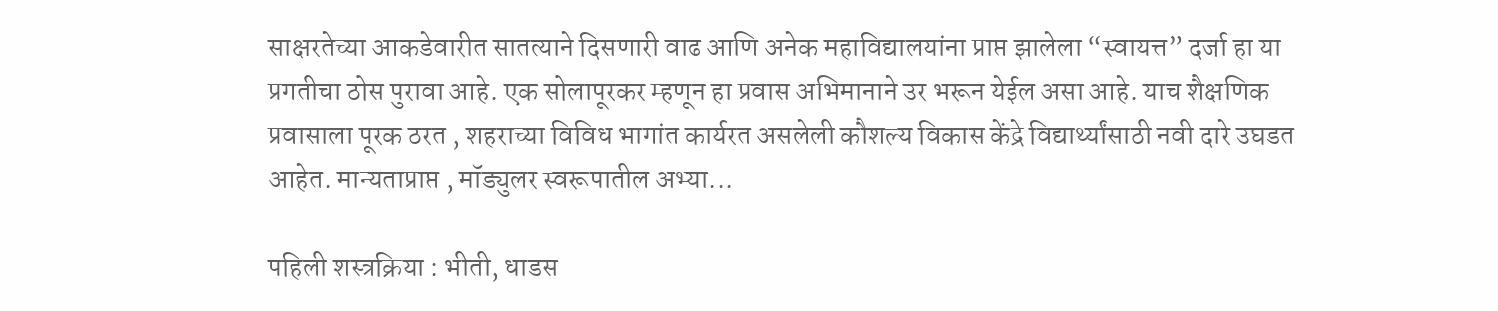साक्षरतेच्या आकडेवारीत सातत्याने दिसणारी वाढ आणि अनेक महाविद्यालयांना प्राप्त झालेला “स्वायत्त” दर्जा हा या प्रगतीचा ठोस पुरावा आहे. एक सोलापूरकर म्हणून हा प्रवास अभिमानाने उर भरून येईल असा आहे. याच शैक्षणिक प्रवासाला पूरक ठरत , शहराच्या विविध भागांत कार्यरत असलेली कौशल्य विकास केंद्रे विद्यार्थ्यांसाठी नवी दारे उघडत आहेत. मान्यताप्राप्त , मॉड्युलर स्वरूपातील अभ्या...

पहिली शस्त्रक्रिया : भीती, धाडस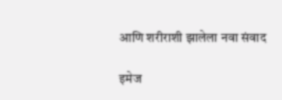आणि शरीराशी झालेला नवा संवाद

इमेज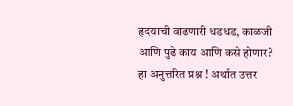हृदयाची वाढणारी धडधड, काळजी आणि पुढे काय आणि कसे होणार? हा अनुत्तरित प्रश्न ! अर्थात उत्तर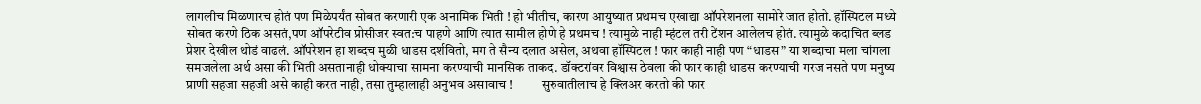लागलीच मिळणारच होतं पण मिळेपर्यंत सोबत करणारी एक अनामिक भिती ! हो भीतीच, कारण आयुष्यात प्रथमच एखाद्या ऑपरेशनला सामोरे जात होतो. हॉस्पिटल मध्ये सोबत करणे ठिक असतं,पण ऑपरेटीव प्रोसीजर स्वत:च पाहणे आणि त्यात सामील होणे हे प्रथमच ! त्यामुळे नाही म्हंटल तरी टेंशन आलेलच होतं. त्यामुळे कदाचित ब्लड प्रेशर देखील थोडं वाढलं. ऑपरेशन हा शब्दच मुळी धाडस दर्शवितो, मग ते सैन्य दलात असेल, अथवा हॉस्पिटल ! फार काही नाही पण “धाडस” या शब्दाचा मला चांगला समजलेला अर्थ असा की भिती असतानाही धोक्याचा सामना करण्याची मानसिक ताकद. डॉक्टरांवर विश्वास ठेवला की फार काही धाडस करण्याची गरज नसते पण मनुष्य प्राणी सहजा सहजी असे काही करत नाही, तसा तुम्हालाही अनुभव असावाच !           सुरुवातीलाच हे क्लिअर करतो की फार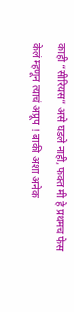काही “सीरियस” असे घडले नाही, फक्त मी हे प्रथमच फेस केलं म्हणून त्याचं अप्रूप ! बाकी अशा अनेक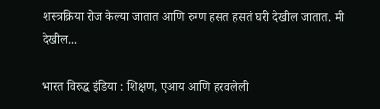शस्त्रक्रिया रोज केल्या जातात आणि रुग्ण हसत हसतं घरी देखील जातात. मी देखील...

भारत विरुद्ध इंडिया : शिक्षण, एआय आणि हरवलेली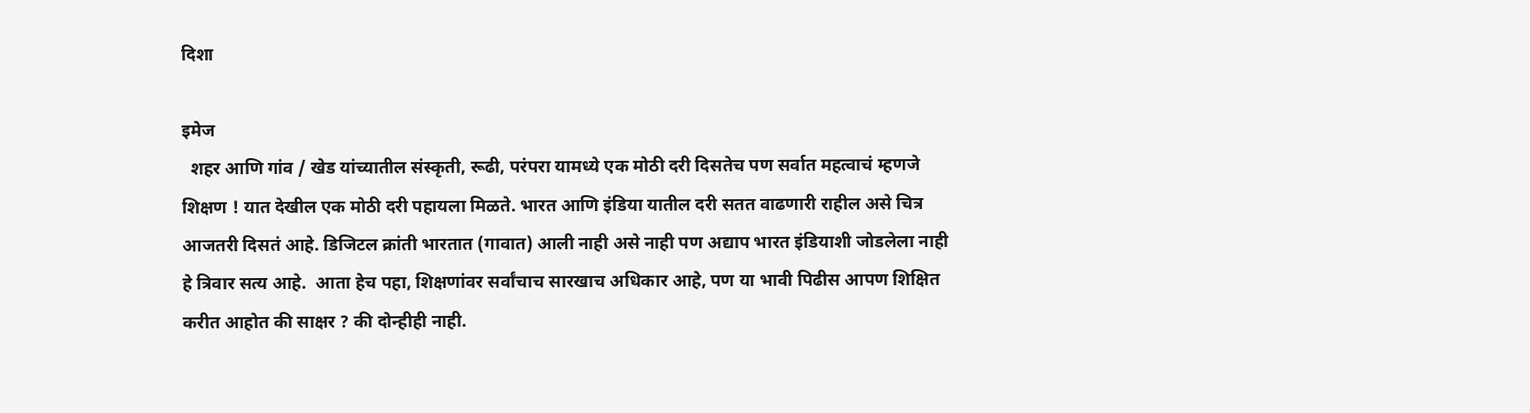दिशा

इमेज
  शहर आणि गांव / खेड यांच्यातील संस्कृती, रूढी, परंपरा यामध्ये एक मोठी दरी दिसतेच पण सर्वात महत्वाचं म्हणजे शिक्षण ! यात देखील एक मोठी दरी पहायला मिळते. भारत आणि इंडिया यातील दरी सतत वाढणारी राहील असे चित्र आजतरी दिसतं आहे. डिजिटल क्रांती भारतात (गावात) आली नाही असे नाही पण अद्याप भारत इंडियाशी जोडलेला नाही हे त्रिवार सत्य आहे.  आता हेच पहा, शिक्षणांवर सर्वांचाच सारखाच अधिकार आहे, पण या भावी पिढीस आपण शिक्षित करीत आहोत की साक्षर ? की दोन्हीही नाही.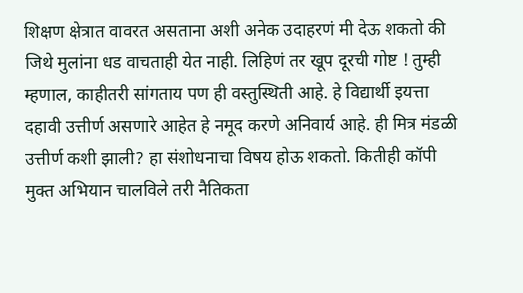शिक्षण क्षेत्रात वावरत असताना अशी अनेक उदाहरणं मी देऊ शकतो की जिथे मुलांना धड वाचताही येत नाही. लिहिणं तर खूप दूरची गोष्ट ! तुम्ही म्हणाल, काहीतरी सांगताय पण ही वस्तुस्थिती आहे. हे विद्यार्थी इयत्ता दहावी उत्तीर्ण असणारे आहेत हे नमूद करणे अनिवार्य आहे. ही मित्र मंडळी उत्तीर्ण कशी झाली? हा संशोधनाचा विषय होऊ शकतो. कितीही कॉपी मुक्त अभियान चालविले तरी नैतिकता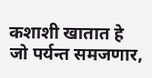कशाशी खातात हे जो पर्यन्त समजणार,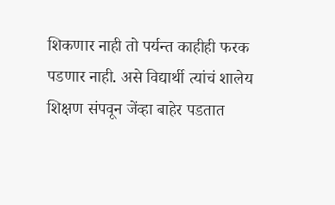शिकणार नाही तो पर्यन्त काहीही फरक पडणार नाही. असे विद्यार्थी त्यांचं शालेय शिक्षण संपवून जेंव्हा बाहेर पडतात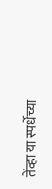तेंव्हा या स्पर्धेच्या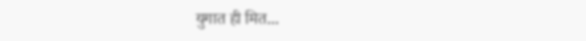युगात ही मित...